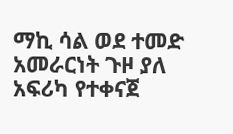ማኪ ሳል ወደ ተመድ አመራርነት ጉዞ ያለ አፍሪካ የተቀናጀ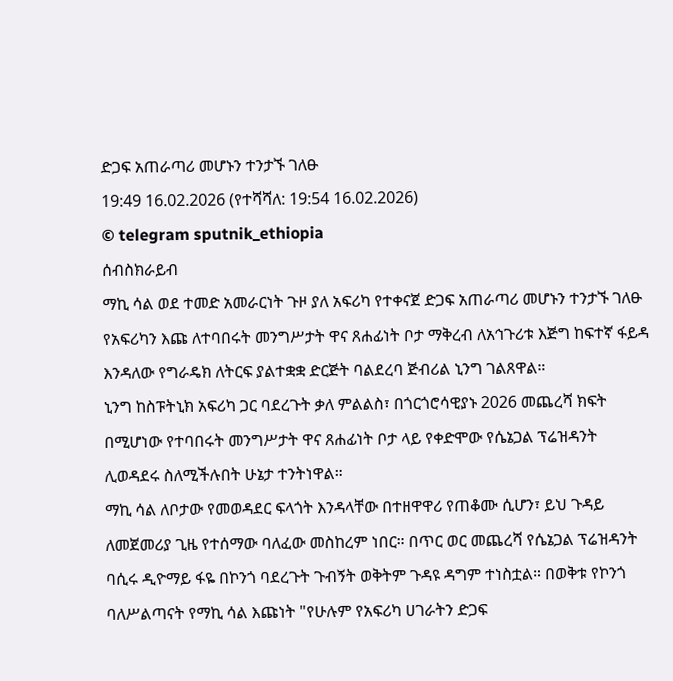ድጋፍ አጠራጣሪ መሆኑን ተንታኙ ገለፁ
19:49 16.02.2026 (የተሻሻለ: 19:54 16.02.2026)
© telegram sputnik_ethiopia
ሰብስክራይብ
ማኪ ሳል ወደ ተመድ አመራርነት ጉዞ ያለ አፍሪካ የተቀናጀ ድጋፍ አጠራጣሪ መሆኑን ተንታኙ ገለፁ
የአፍሪካን እጩ ለተባበሩት መንግሥታት ዋና ጸሐፊነት ቦታ ማቅረብ ለአኅጉሪቱ እጅግ ከፍተኛ ፋይዳ እንዳለው የግራዴክ ለትርፍ ያልተቋቋ ድርጅት ባልደረባ ጅብሪል ኒንግ ገልጸዋል።
ኒንግ ከስፑትኒክ አፍሪካ ጋር ባደረጉት ቃለ ምልልስ፣ በጎርጎሮሳዊያኑ 2026 መጨረሻ ክፍት በሚሆነው የተባበሩት መንግሥታት ዋና ጸሐፊነት ቦታ ላይ የቀድሞው የሴኔጋል ፕሬዝዳንት ሊወዳደሩ ስለሚችሉበት ሁኔታ ተንትነዋል።
ማኪ ሳል ለቦታው የመወዳደር ፍላጎት እንዳላቸው በተዘዋዋሪ የጠቆሙ ሲሆን፣ ይህ ጉዳይ ለመጀመሪያ ጊዜ የተሰማው ባለፈው መስከረም ነበር። በጥር ወር መጨረሻ የሴኔጋል ፕሬዝዳንት ባሲሩ ዲዮማይ ፋዬ በኮንጎ ባደረጉት ጉብኝት ወቅትም ጉዳዩ ዳግም ተነስቷል። በወቅቱ የኮንጎ ባለሥልጣናት የማኪ ሳል እጩነት "የሁሉም የአፍሪካ ሀገራትን ድጋፍ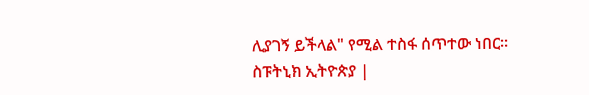ሊያገኝ ይችላል" የሚል ተስፋ ሰጥተው ነበር።
ስፑትኒክ ኢትዮጵያ |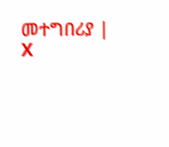መተግበሪያ | X